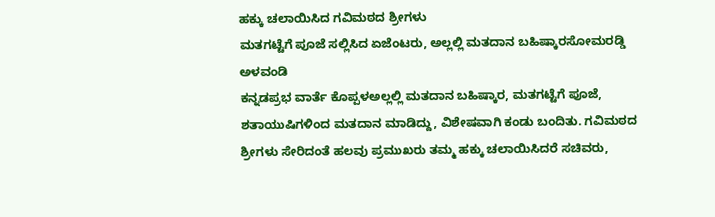ಹಕ್ಕು ಚಲಾಯಿಸಿದ ಗವಿಮಠದ ಶ್ರೀಗಳು
ಮತಗಟ್ಟೆಗೆ ಪೂಜೆ ಸಲ್ಲಿಸಿದ ಏಜೆಂಟರು, ಅಲ್ಲಲ್ಲಿ ಮತದಾನ ಬಹಿಷ್ಕಾರಸೋಮರಡ್ಡಿ ಅಳವಂಡಿ
ಕನ್ನಡಪ್ರಭ ವಾರ್ತೆ ಕೊಪ್ಪಳಅಲ್ಲಲ್ಲಿ ಮತದಾನ ಬಹಿಷ್ಕಾರ, ಮತಗಟ್ಟೆಗೆ ಪೂಜೆ, ಶತಾಯುಷಿಗಳಿಂದ ಮತದಾನ ಮಾಡಿದ್ದು, ವಿಶೇಷವಾಗಿ ಕಂಡು ಬಂದಿತು. ಗವಿಮಠದ ಶ್ರೀಗಳು ಸೇರಿದಂತೆ ಹಲವು ಪ್ರಮುಖರು ತಮ್ಮ ಹಕ್ಕು ಚಲಾಯಿಸಿದರೆ ಸಚಿವರು,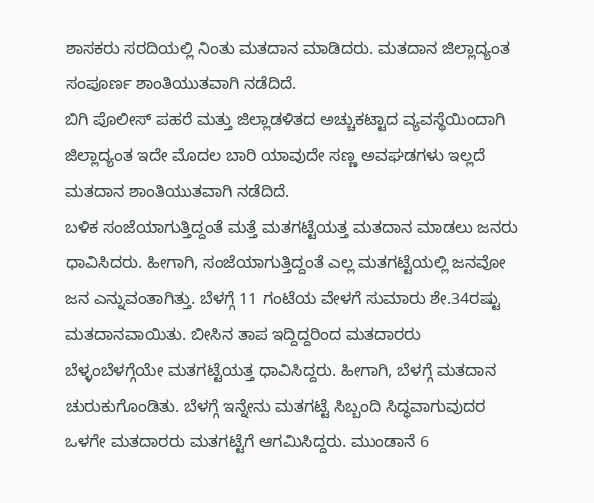ಶಾಸಕರು ಸರದಿಯಲ್ಲಿ ನಿಂತು ಮತದಾನ ಮಾಡಿದರು. ಮತದಾನ ಜಿಲ್ಲಾದ್ಯಂತ ಸಂಪೂರ್ಣ ಶಾಂತಿಯುತವಾಗಿ ನಡೆದಿದೆ.
ಬಿಗಿ ಪೊಲೀಸ್ ಪಹರೆ ಮತ್ತು ಜಿಲ್ಲಾಡಳಿತದ ಅಚ್ಚುಕಟ್ಟಾದ ವ್ಯವಸ್ಥೆಯಿಂದಾಗಿ ಜಿಲ್ಲಾದ್ಯಂತ ಇದೇ ಮೊದಲ ಬಾರಿ ಯಾವುದೇ ಸಣ್ಣ ಅವಘಡಗಳು ಇಲ್ಲದೆ ಮತದಾನ ಶಾಂತಿಯುತವಾಗಿ ನಡೆದಿದೆ.
ಬಳಿಕ ಸಂಜೆಯಾಗುತ್ತಿದ್ದಂತೆ ಮತ್ತೆ ಮತಗಟ್ಟೆಯತ್ತ ಮತದಾನ ಮಾಡಲು ಜನರು ಧಾವಿಸಿದರು. ಹೀಗಾಗಿ, ಸಂಜೆಯಾಗುತ್ತಿದ್ದಂತೆ ಎಲ್ಲ ಮತಗಟ್ಟೆಯಲ್ಲಿ ಜನವೋ ಜನ ಎನ್ನುವಂತಾಗಿತ್ತು. ಬೆಳಗ್ಗೆ 11 ಗಂಟೆಯ ವೇಳಗೆ ಸುಮಾರು ಶೇ.34ರಷ್ಟು ಮತದಾನವಾಯಿತು. ಬೀಸಿನ ತಾಪ ಇದ್ದಿದ್ದರಿಂದ ಮತದಾರರು ಬೆಳ್ಳಂಬೆಳಗ್ಗೆಯೇ ಮತಗಟ್ಟೆಯತ್ತ ಧಾವಿಸಿದ್ದರು. ಹೀಗಾಗಿ, ಬೆಳಗ್ಗೆ ಮತದಾನ ಚುರುಕುಗೊಂಡಿತು. ಬೆಳಗ್ಗೆ ಇನ್ನೇನು ಮತಗಟ್ಟೆ ಸಿಬ್ಬಂದಿ ಸಿದ್ಧವಾಗುವುದರ ಒಳಗೇ ಮತದಾರರು ಮತಗಟ್ಟೆಗೆ ಆಗಮಿಸಿದ್ದರು. ಮುಂಡಾನೆ 6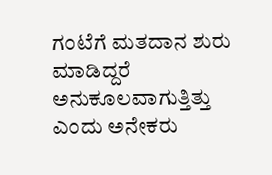ಗಂಟೆಗೆ ಮತದಾನ ಶುರು ಮಾಡಿದ್ದರೆ ಅನುಕೂಲವಾಗುತ್ತಿತ್ತು ಎಂದು ಅನೇಕರು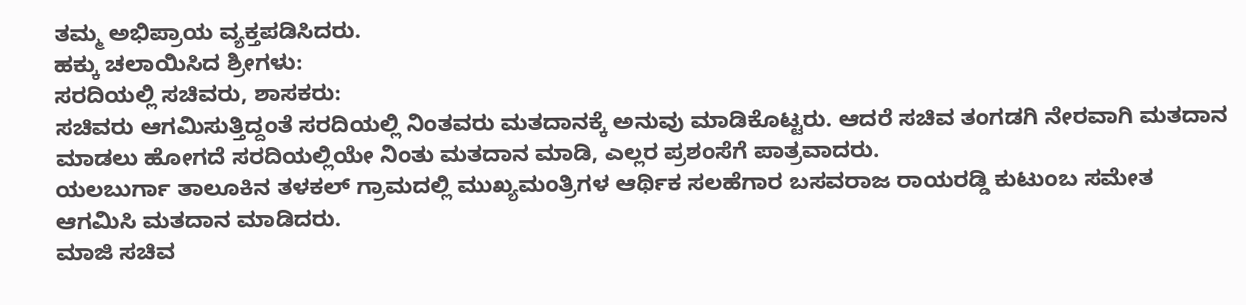ತಮ್ಮ ಅಭಿಪ್ರಾಯ ವ್ಯಕ್ತಪಡಿಸಿದರು.
ಹಕ್ಕು ಚಲಾಯಿಸಿದ ಶ್ರೀಗಳು:
ಸರದಿಯಲ್ಲಿ ಸಚಿವರು, ಶಾಸಕರು:
ಸಚಿವರು ಆಗಮಿಸುತ್ತಿದ್ದಂತೆ ಸರದಿಯಲ್ಲಿ ನಿಂತವರು ಮತದಾನಕ್ಕೆ ಅನುವು ಮಾಡಿಕೊಟ್ಟರು. ಆದರೆ ಸಚಿವ ತಂಗಡಗಿ ನೇರವಾಗಿ ಮತದಾನ ಮಾಡಲು ಹೋಗದೆ ಸರದಿಯಲ್ಲಿಯೇ ನಿಂತು ಮತದಾನ ಮಾಡಿ, ಎಲ್ಲರ ಪ್ರಶಂಸೆಗೆ ಪಾತ್ರವಾದರು.
ಯಲಬುರ್ಗಾ ತಾಲೂಕಿನ ತಳಕಲ್ ಗ್ರಾಮದಲ್ಲಿ ಮುಖ್ಯಮಂತ್ರಿಗಳ ಆರ್ಥಿಕ ಸಲಹೆಗಾರ ಬಸವರಾಜ ರಾಯರಡ್ಡಿ ಕುಟುಂಬ ಸಮೇತ ಆಗಮಿಸಿ ಮತದಾನ ಮಾಡಿದರು.
ಮಾಜಿ ಸಚಿವ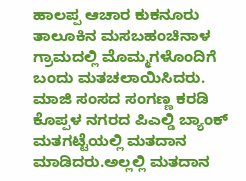ಹಾಲಪ್ಪ ಆಚಾರ ಕುಕನೂರು ತಾಲೂಕಿನ ಮಸಬಹಂಚಿನಾಳ ಗ್ರಾಮದಲ್ಲಿ ಮೊಮ್ಮಗಳೊಂದಿಗೆ ಬಂದು ಮತಚಲಾಯಿಸಿದರು. ಮಾಜಿ ಸಂಸದ ಸಂಗಣ್ಣ ಕರಡಿ ಕೊಪ್ಪಳ ನಗರದ ಪಿಎಲ್ಡಿ ಬ್ಯಾಂಕ್ ಮತಗಟ್ಟೆಯಲ್ಲಿ ಮತದಾನ ಮಾಡಿದರು.ಅಲ್ಲಲ್ಲಿ ಮತದಾನ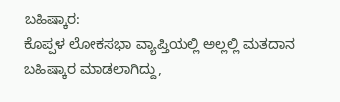ಬಹಿಷ್ಕಾರ:
ಕೊಪ್ಪಳ ಲೋಕಸಭಾ ವ್ಯಾಪ್ತಿಯಲ್ಲಿ ಅಲ್ಲಲ್ಲಿ ಮತದಾನ ಬಹಿಷ್ಕಾರ ಮಾಡಲಾಗಿದ್ದು,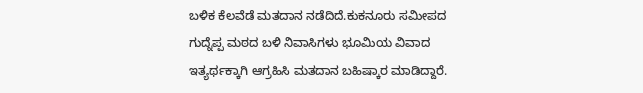ಬಳಿಕ ಕೆಲವೆಡೆ ಮತದಾನ ನಡೆದಿದೆ.ಕುಕನೂರು ಸಮೀಪದ ಗುದ್ನೆಪ್ಪ ಮಠದ ಬಳಿ ನಿವಾಸಿಗಳು ಭೂಮಿಯ ವಿವಾದ ಇತ್ಯರ್ಥಕ್ಕಾಗಿ ಆಗ್ರಹಿಸಿ ಮತದಾನ ಬಹಿಷ್ಕಾರ ಮಾಡಿದ್ದಾರೆ.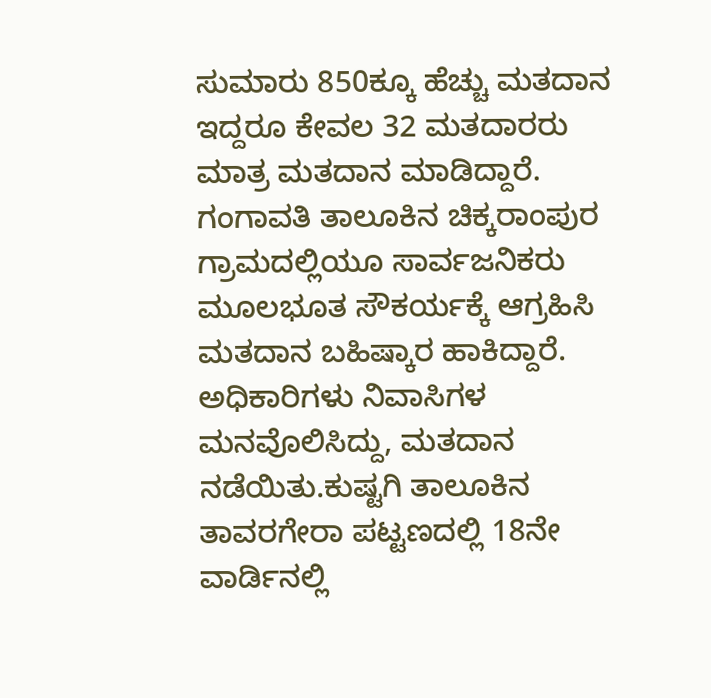ಸುಮಾರು 850ಕ್ಕೂ ಹೆಚ್ಚು ಮತದಾನ ಇದ್ದರೂ ಕೇವಲ 32 ಮತದಾರರು ಮಾತ್ರ ಮತದಾನ ಮಾಡಿದ್ದಾರೆ.
ಗಂಗಾವತಿ ತಾಲೂಕಿನ ಚಿಕ್ಕರಾಂಪುರ ಗ್ರಾಮದಲ್ಲಿಯೂ ಸಾರ್ವಜನಿಕರು ಮೂಲಭೂತ ಸೌಕರ್ಯಕ್ಕೆ ಆಗ್ರಹಿಸಿ ಮತದಾನ ಬಹಿಷ್ಕಾರ ಹಾಕಿದ್ದಾರೆ. ಅಧಿಕಾರಿಗಳು ನಿವಾಸಿಗಳ ಮನವೊಲಿಸಿದ್ದು, ಮತದಾನ ನಡೆಯಿತು.ಕುಷ್ಟಗಿ ತಾಲೂಕಿನ ತಾವರಗೇರಾ ಪಟ್ಟಣದಲ್ಲಿ 18ನೇ ವಾರ್ಡಿನಲ್ಲಿ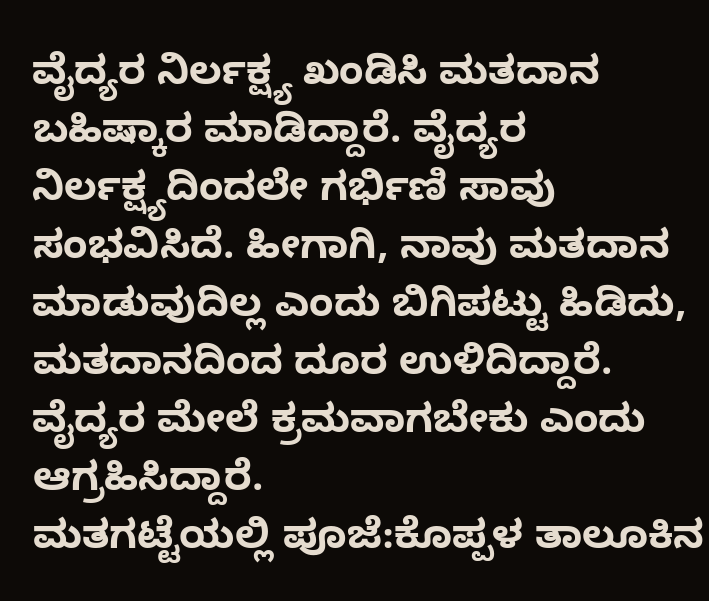ವೈದ್ಯರ ನಿರ್ಲಕ್ಷ್ಯ ಖಂಡಿಸಿ ಮತದಾನ ಬಹಿಷ್ಕಾರ ಮಾಡಿದ್ದಾರೆ. ವೈದ್ಯರ ನಿರ್ಲಕ್ಷ್ಯದಿಂದಲೇ ಗರ್ಭಿಣಿ ಸಾವು ಸಂಭವಿಸಿದೆ. ಹೀಗಾಗಿ, ನಾವು ಮತದಾನ ಮಾಡುವುದಿಲ್ಲ ಎಂದು ಬಿಗಿಪಟ್ಟು ಹಿಡಿದು, ಮತದಾನದಿಂದ ದೂರ ಉಳಿದಿದ್ದಾರೆ. ವೈದ್ಯರ ಮೇಲೆ ಕ್ರಮವಾಗಬೇಕು ಎಂದು ಆಗ್ರಹಿಸಿದ್ದಾರೆ.
ಮತಗಟ್ಟೆಯಲ್ಲಿ ಪೂಜೆ:ಕೊಪ್ಪಳ ತಾಲೂಕಿನ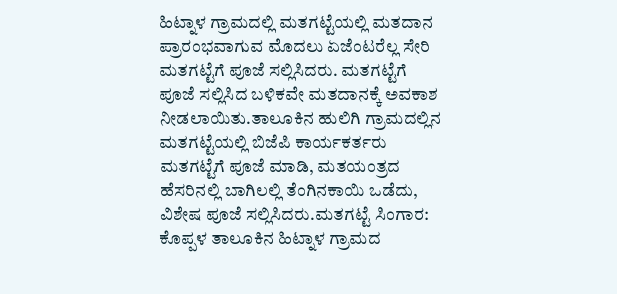ಹಿಟ್ನಾಳ ಗ್ರಾಮದಲ್ಲಿ ಮತಗಟ್ಟೆಯಲ್ಲಿ ಮತದಾನ ಪ್ರಾರಂಭವಾಗುವ ಮೊದಲು ಏಜೆಂಟರೆಲ್ಲ ಸೇರಿ ಮತಗಟ್ಟೆಗೆ ಪೂಜೆ ಸಲ್ಲಿಸಿದರು. ಮತಗಟ್ಟೆಗೆ ಪೂಜೆ ಸಲ್ಲಿಸಿದ ಬಳಿಕವೇ ಮತದಾನಕ್ಕೆ ಅವಕಾಶ ನೀಡಲಾಯಿತು.ತಾಲೂಕಿನ ಹುಲಿಗಿ ಗ್ರಾಮದಲ್ಲಿನ ಮತಗಟ್ಟೆಯಲ್ಲಿ ಬಿಜೆಪಿ ಕಾರ್ಯಕರ್ತರು ಮತಗಟ್ಟೆಗೆ ಪೂಜೆ ಮಾಡಿ, ಮತಯಂತ್ರದ ಹೆಸರಿನಲ್ಲಿ ಬಾಗಿಲಲ್ಲಿ ತೆಂಗಿನಕಾಯಿ ಒಡೆದು, ವಿಶೇಷ ಪೂಜೆ ಸಲ್ಲಿಸಿದರು.ಮತಗಟ್ಟೆ ಸಿಂಗಾರ:
ಕೊಪ್ಪಳ ತಾಲೂಕಿನ ಹಿಟ್ನಾಳ ಗ್ರಾಮದ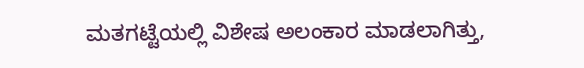ಮತಗಟ್ಟೆಯಲ್ಲಿ ವಿಶೇಷ ಅಲಂಕಾರ ಮಾಡಲಾಗಿತ್ತು,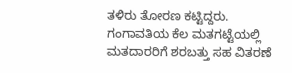ತಳಿರು ತೋರಣ ಕಟ್ಟಿದ್ದರು. ಗಂಗಾವತಿಯ ಕೆಲ ಮತಗಟ್ಟೆಯಲ್ಲಿ ಮತದಾರರಿಗೆ ಶರಬತ್ತು ಸಹ ವಿತರಣೆ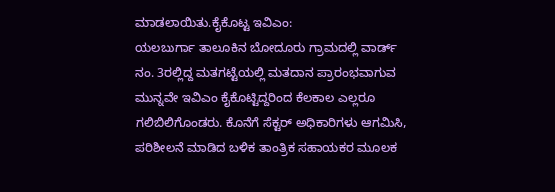ಮಾಡಲಾಯಿತು.ಕೈಕೊಟ್ಟ ಇವಿಎಂ:
ಯಲಬುರ್ಗಾ ತಾಲೂಕಿನ ಬೋದೂರು ಗ್ರಾಮದಲ್ಲಿ ವಾರ್ಡ್ ನಂ. 3ರಲ್ಲಿದ್ದ ಮತಗಟ್ಟೆಯಲ್ಲಿ ಮತದಾನ ಪ್ರಾರಂಭವಾಗುವ ಮುನ್ನವೇ ಇವಿಎಂ ಕೈಕೊಟ್ಟಿದ್ದರಿಂದ ಕೆಲಕಾಲ ಎಲ್ಲರೂ ಗಲಿಬಿಲಿಗೊಂಡರು. ಕೊನೆಗೆ ಸೆಕ್ಟರ್ ಅಧಿಕಾರಿಗಳು ಆಗಮಿಸಿ, ಪರಿಶೀಲನೆ ಮಾಡಿದ ಬಳಿಕ ತಾಂತ್ರಿಕ ಸಹಾಯಕರ ಮೂಲಕ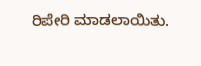ರಿಪೇರಿ ಮಾಡಲಾಯಿತು.